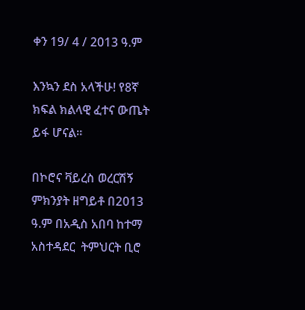ቀን 19/ 4 / 2013 ዓ.ም

እንኳን ደስ አላችሁ! የ8ኛ ክፍል ክልላዊ ፈተና ውጤት ይፋ ሆናል፡፡

በኮሮና ቫይረስ ወረርሽኝ ምክንያት ዘግይቶ በ2013 ዓ.ም በአዲስ አበባ ከተማ አስተዳደር  ትምህርት ቢሮ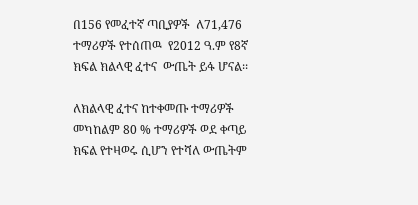በ156 የመፈተኛ ጣቢያዎች  ለ71,476 ተማሪዎች የተሰጠዉ  የ2012 ዓ.ም የ8ኛ ክፍል ክልላዊ ፈተና  ውጤት ይፋ ሆናል፡፡

ለክልላዊ ፈተና ከተቀመጡ ተማሪዎች መካከልም 80 % ተማሪዎች ወደ ቀጣይ ክፍል የተዛወሩ ሲሆን የተሻለ ውጤትም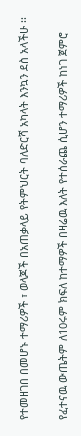የተመዘገበ በመሆኑ ተማሪዎች ፣ ወላጆች በአጠቃላይ የትምህርት ባለድርሻ አካላት እንኳን ደስ አላችሁ ፡፡

የፈተናዉ ውጤትም ለ10ሩም ክፍለ ከተማዎች በዛሬዉ እለት የተሰራጨ ሲሆን ተማሪዎች ከነገ ጀምሮ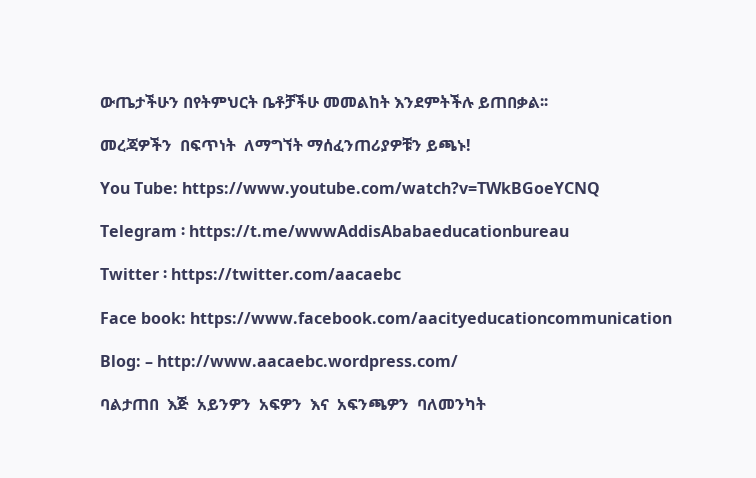ውጤታችሁን በየትምህርት ቤቶቻችሁ መመልከት እንደምትችሉ ይጠበቃል፡፡

መረጃዎችን  በፍጥነት  ለማግኘት ማሰፈንጠሪያዎቹን ይጫኑ!

You Tube: https://www.youtube.com/watch?v=TWkBGoeYCNQ

Telegram ፡ https://t.me/wwwAddisAbabaeducationbureau

Twitter ፡ https://twitter.com/aacaebc

Face book: https://www.facebook.com/aacityeducationcommunication

Blog: – http://www.aacaebc.wordpress.com/

ባልታጠበ  እጅ  አይንዎን  አፍዎን  እና  አፍንጫዎን  ባለመንካት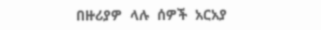በዙሪያዎ  ላሉ  ሰዎች  አርአያ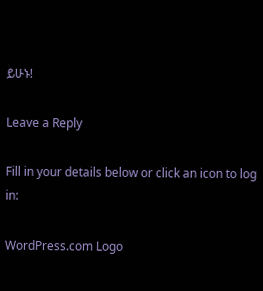ይሁኑ!

Leave a Reply

Fill in your details below or click an icon to log in:

WordPress.com Logo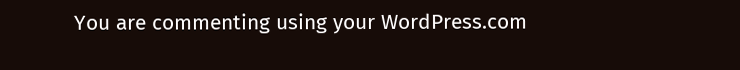You are commenting using your WordPress.com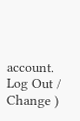account. Log Out /  Change )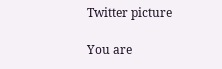Twitter picture

You are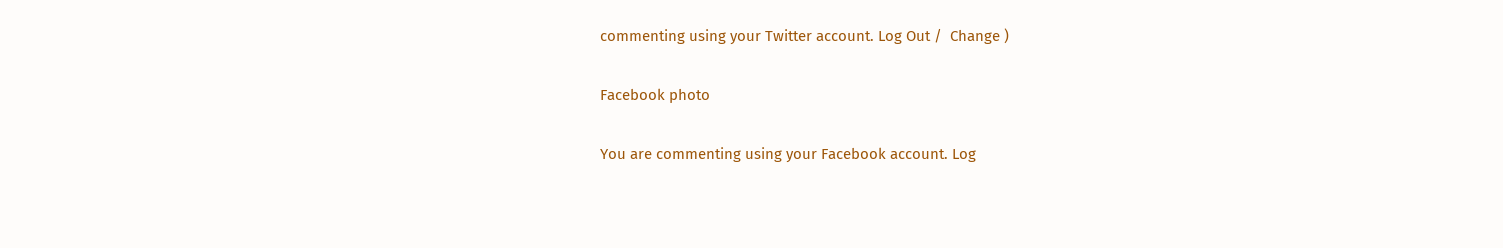commenting using your Twitter account. Log Out /  Change )

Facebook photo

You are commenting using your Facebook account. Log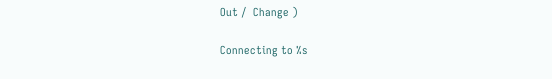Out /  Change )

Connecting to %s